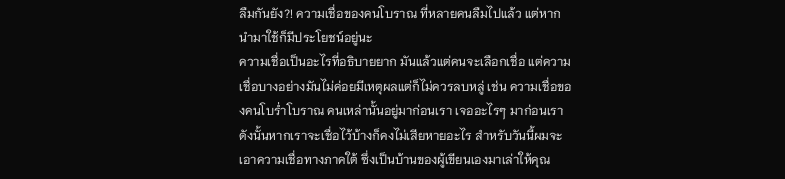ลืมกันยัง?! ความเชื่อของคนโบราณ ที่หลายคนลืมไปแล้ว แต่หากนำมาใช้ก็มีประโยชน์อยู่นะ
ความเชื่อเป็นอะไรที่อธิบายยาก มันแล้วแต่คนจะเลือกเชื่อ แต่ความเชื่อบางอย่างมันไม่ค่อยมีเหตุผลแต่ก็ไม่ควรลบหลู่ เช่น ความเชื่อของคนโบร่ำโบราณ คนเหล่านั้นอยู่มาก่อนเรา เจออะไรๆ มาก่อนเรา ดังนั้นหากเราจะเชื่อไว้บ้างก็คงไม่เสียหายอะไร สำหรับวันนี้ผมจะเอาความเชื่อทางภาคใต้ ซึ่งเป็นบ้านของผู้เขียนเองมาเล่าให้คุณ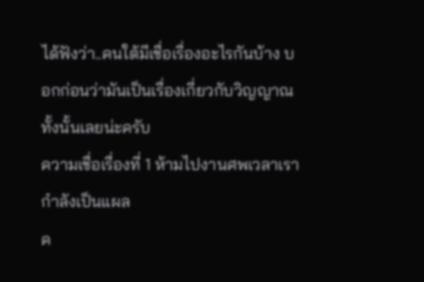ได้ฟังว่า..คนใต้มีเชื่อเรื่องอะไรกันบ้าง บอกก่อนว่ามันเป็นเรื่องเกี่ยวกับวิญญาณทั้งนั้นเลยน่ะครับ
ความเชื่อเรื่องที่ 1 ห้ามไปงานศพเวลาเรากำลังเป็นแผล
ค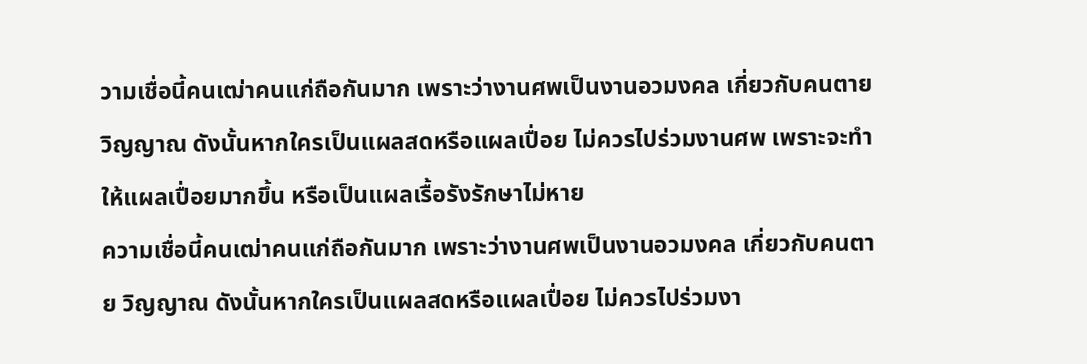วามเชื่อนี้คนเฒ่าคนแก่ถือกันมาก เพราะว่างานศพเป็นงานอวมงคล เกี่ยวกับคนตาย วิญญาณ ดังนั้นหากใครเป็นแผลสดหรือแผลเปื่อย ไม่ควรไปร่วมงานศพ เพราะจะทำให้แผลเปื่อยมากขึ้น หรือเป็นแผลเรื้อรังรักษาไม่หาย
ความเชื่อนี้คนเฒ่าคนแก่ถือกันมาก เพราะว่างานศพเป็นงานอวมงคล เกี่ยวกับคนตาย วิญญาณ ดังนั้นหากใครเป็นแผลสดหรือแผลเปื่อย ไม่ควรไปร่วมงา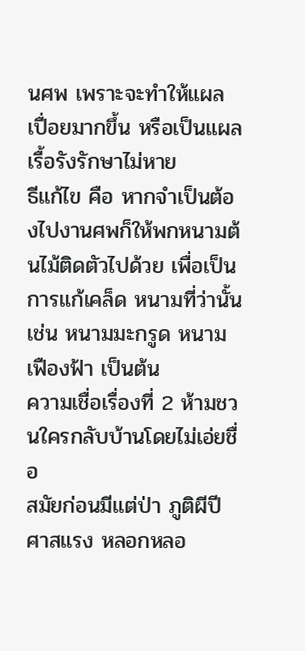นศพ เพราะจะทำให้แผลเปื่อยมากขึ้น หรือเป็นแผลเรื้อรังรักษาไม่หาย
ธีแก้ไข คือ หากจำเป็นต้องไปงานศพก็ให้พกหนามต้นไม้ติดตัวไปด้วย เพื่อเป็นการแก้เคล็ด หนามที่ว่านั้น เช่น หนามมะกรูด หนามเฟืองฟ้า เป็นต้น
ความเชื่อเรื่องที่ 2 ห้ามชวนใครกลับบ้านโดยไม่เอ่ยชื่อ
สมัยก่อนมีแต่ป่า ภูติผีปีศาสแรง หลอกหลอ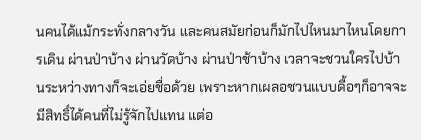นคนได้แม้กระทั่งกลางวัน และคนสมัยก่อนก็มักไปไหนมาไหนโดยการเดิน ผ่านป่าบ้าง ผ่านวัดบ้าง ผ่านป่าช้าบ้าง เวลาจะชวนใครไปบ้านระหว่างทางก็จะเอ่ยชื่อด้วย เพราะหากเผลอชวนแบบดื้อๆก็อาจจะมีสิทธิ์ได้คนที่ไม่รู้จักไปแทน แต่อ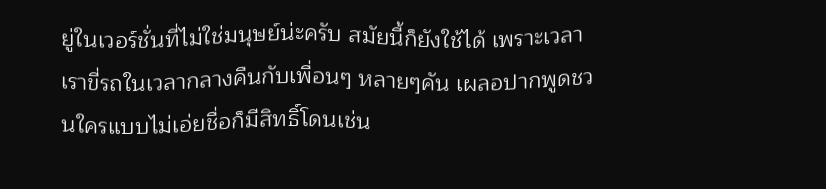ยู่ในเวอร์ชั่นที่ไม่ใช่มนุษย์น่ะครับ สมัยนี้ก็ยังใช้ได้ เพราะเวลาเราขี่รถในเวลากลางคืนกับเพื่อนๆ หลายๆคัน เผลอปากพูดชวนใครแบบไม่เอ่ยชื่อก็มีสิทธิ์โดนเช่น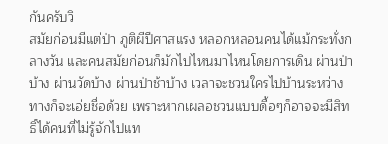กันครับวิ
สมัยก่อนมีแต่ป่า ภูติผีปีศาสแรง หลอกหลอนคนได้แม้กระทั่งกลางวัน และคนสมัยก่อนก็มักไปไหนมาไหนโดยการเดิน ผ่านป่าบ้าง ผ่านวัดบ้าง ผ่านป่าช้าบ้าง เวลาจะชวนใครไปบ้านระหว่างทางก็จะเอ่ยชื่อด้วย เพราะหากเผลอชวนแบบดื้อๆก็อาจจะมีสิทธิ์ได้คนที่ไม่รู้จักไปแท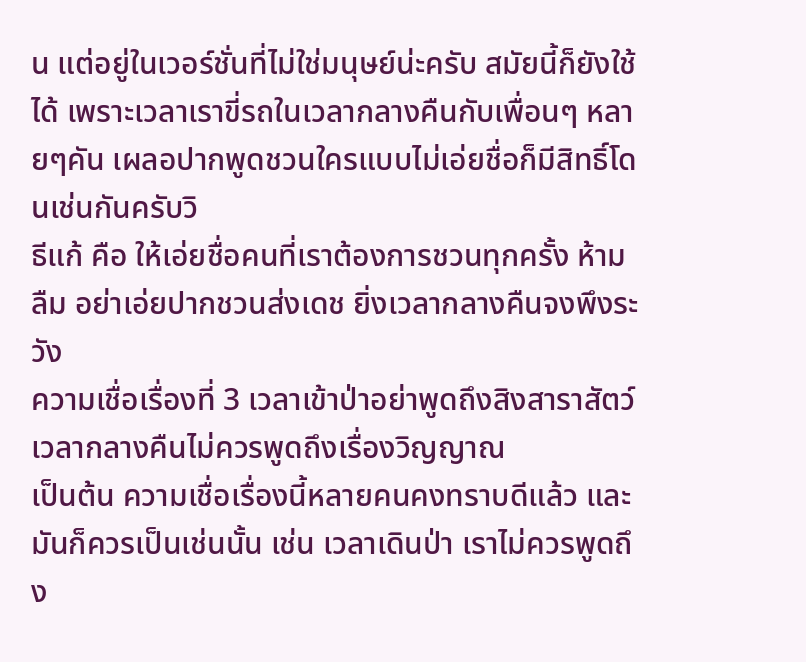น แต่อยู่ในเวอร์ชั่นที่ไม่ใช่มนุษย์น่ะครับ สมัยนี้ก็ยังใช้ได้ เพราะเวลาเราขี่รถในเวลากลางคืนกับเพื่อนๆ หลายๆคัน เผลอปากพูดชวนใครแบบไม่เอ่ยชื่อก็มีสิทธิ์โดนเช่นกันครับวิ
ธีแก้ คือ ให้เอ่ยชื่อคนที่เราต้องการชวนทุกครั้ง ห้ามลืม อย่าเอ่ยปากชวนส่งเดช ยิ่งเวลากลางคืนจงพึงระวัง
ความเชื่อเรื่องที่ 3 เวลาเข้าป่าอย่าพูดถึงสิงสาราสัตว์ เวลากลางคืนไม่ควรพูดถึงเรื่องวิญญาณ
เป็นต้น ความเชื่อเรื่องนี้หลายคนคงทราบดีแล้ว และมันก็ควรเป็นเช่นนั้น เช่น เวลาเดินป่า เราไม่ควรพูดถึง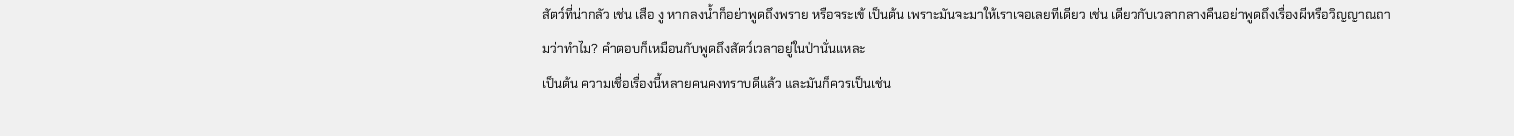สัตว์ที่น่ากลัว เช่น เสือ งู หากลงน้ำก็อย่าพูดถึงพราย หรือจระเข้ เป็นต้น เพราะมันจะมาให้เราเจอเลยทีเดียว เช่น เดียวกับเวลากลางคืนอย่าพูดถึงเรื่องผีหรือวิญญาณถามว่าทำไม? คำตอบก็เหมือนกับพูดถึงสัตว์เวลาอยู่ในป่านั่นแหละ
เป็นต้น ความเชื่อเรื่องนี้หลายคนคงทราบดีแล้ว และมันก็ควรเป็นเช่น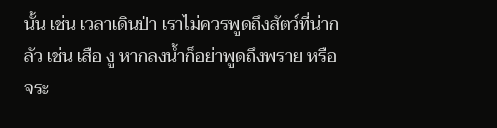นั้น เช่น เวลาเดินป่า เราไม่ควรพูดถึงสัตว์ที่น่ากลัว เช่น เสือ งู หากลงน้ำก็อย่าพูดถึงพราย หรือจระ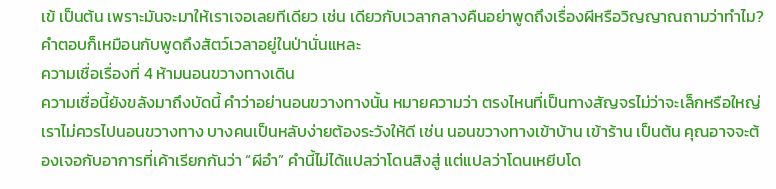เข้ เป็นต้น เพราะมันจะมาให้เราเจอเลยทีเดียว เช่น เดียวกับเวลากลางคืนอย่าพูดถึงเรื่องผีหรือวิญญาณถามว่าทำไม? คำตอบก็เหมือนกับพูดถึงสัตว์เวลาอยู่ในป่านั่นแหละ
ความเชื่อเรื่องที่ 4 ห้ามนอนขวางทางเดิน
ความเชื่อนี้ยังขลังมาถึงบัดนี้ คำว่าอย่านอนขวางทางนั้น หมายความว่า ตรงไหนที่เป็นทางสัญจรไม่ว่าจะเล็กหรือใหญ่ เราไม่ควรไปนอนขวางทาง บางคนเป็นหลับง่ายต้องระวังให้ดี เช่น นอนขวางทางเข้าบ้าน เข้าร้าน เป็นต้น คุณอาจจะต้องเจอกับอาการที่เค้าเรียกกันว่า “ผีอำ” คำนี้ไม่ได้แปลว่าโดนสิงสู่ แต่แปลว่าโดนเหยีบโด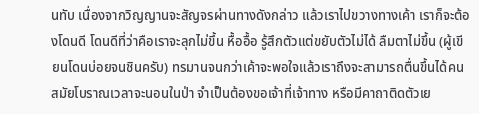นทับ เนื่องจากวิญญานจะสัญจรผ่านทางดังกล่าว แล้วเราไปขวางทางเค้า เราก็จะต้องโดนดี โดนดีที่ว่าคือเราจะลุกไม่ขึ้น หื้ออื้อ รู้สึกตัวแต่ขยับตัวไม่ได้ ลืมตาไม่ขึ้น (ผู้เขียนโดนบ่อยจนชินครับ) ทรมานจนกว่าเค้าจะพอใจแล้วเราถึงจะสามารถตื่นขึ้นได้คนสมัยโบราณเวลาจะนอนในป่า จำเป็นต้องขอเจ้าที่เจ้าทาง หรือมีคาถาติดตัวเย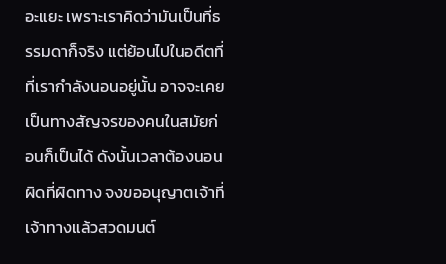อะแยะ เพราะเราคิดว่ามันเป็นที่ธรรมดาก็จริง แต่ย้อนไปในอดีตที่ที่เรากำลังนอนอยู่นั้น อาจจะเคยเป็นทางสัญจรของคนในสมัยก่อนก็เป็นได้ ดังนั้นเวลาต้องนอนผิดที่ผิดทาง จงขออนุญาตเจ้าที่เจ้าทางแล้วสวดมนต์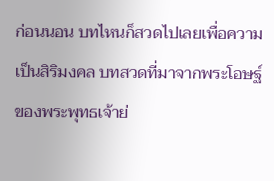ก่อนนอน บทไหนก็สวดไปเลยเพื่อความเป็นสิริมงคล บทสวดที่มาจากพระโอษฐ์ของพระพุทธเจ้าย่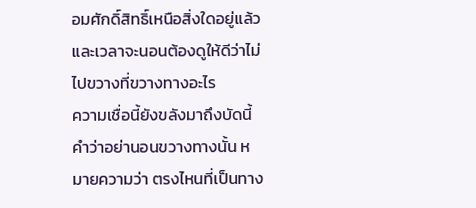อมศักดิ์สิทธิ์เหนือสิ่งใดอยู่แล้ว และเวลาจะนอนต้องดูให้ดีว่าไม่ไปขวางที่ขวางทางอะไร
ความเชื่อนี้ยังขลังมาถึงบัดนี้ คำว่าอย่านอนขวางทางนั้น หมายความว่า ตรงไหนที่เป็นทาง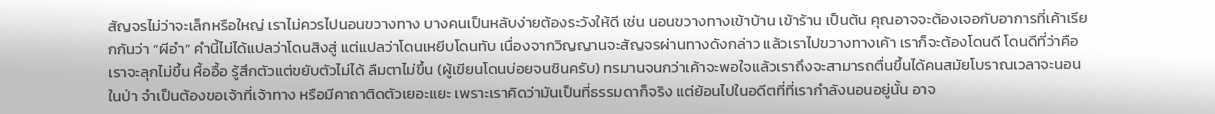สัญจรไม่ว่าจะเล็กหรือใหญ่ เราไม่ควรไปนอนขวางทาง บางคนเป็นหลับง่ายต้องระวังให้ดี เช่น นอนขวางทางเข้าบ้าน เข้าร้าน เป็นต้น คุณอาจจะต้องเจอกับอาการที่เค้าเรียกกันว่า “ผีอำ” คำนี้ไม่ได้แปลว่าโดนสิงสู่ แต่แปลว่าโดนเหยีบโดนทับ เนื่องจากวิญญานจะสัญจรผ่านทางดังกล่าว แล้วเราไปขวางทางเค้า เราก็จะต้องโดนดี โดนดีที่ว่าคือเราจะลุกไม่ขึ้น หื้ออื้อ รู้สึกตัวแต่ขยับตัวไม่ได้ ลืมตาไม่ขึ้น (ผู้เขียนโดนบ่อยจนชินครับ) ทรมานจนกว่าเค้าจะพอใจแล้วเราถึงจะสามารถตื่นขึ้นได้คนสมัยโบราณเวลาจะนอนในป่า จำเป็นต้องขอเจ้าที่เจ้าทาง หรือมีคาถาติดตัวเยอะแยะ เพราะเราคิดว่ามันเป็นที่ธรรมดาก็จริง แต่ย้อนไปในอดีตที่ที่เรากำลังนอนอยู่นั้น อาจ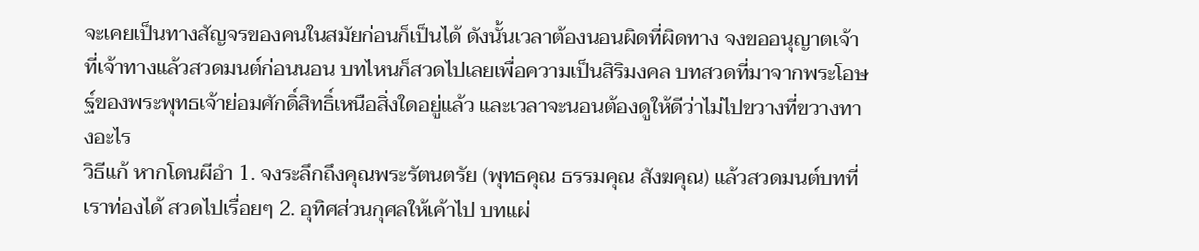จะเคยเป็นทางสัญจรของคนในสมัยก่อนก็เป็นได้ ดังนั้นเวลาต้องนอนผิดที่ผิดทาง จงขออนุญาตเจ้าที่เจ้าทางแล้วสวดมนต์ก่อนนอน บทไหนก็สวดไปเลยเพื่อความเป็นสิริมงคล บทสวดที่มาจากพระโอษฐ์ของพระพุทธเจ้าย่อมศักดิ์สิทธิ์เหนือสิ่งใดอยู่แล้ว และเวลาจะนอนต้องดูให้ดีว่าไม่ไปขวางที่ขวางทางอะไร
วิธีแก้ หากโดนผีอำ 1. จงระลึกถึงคุณพระรัตนตรัย (พุทธคุณ ธรรมคุณ สังฆคุณ) แล้วสวดมนต์บทที่เราท่องได้ สวดไปเรื่อยๆ 2. อุทิศส่วนกุศลให้เค้าไป บทแผ่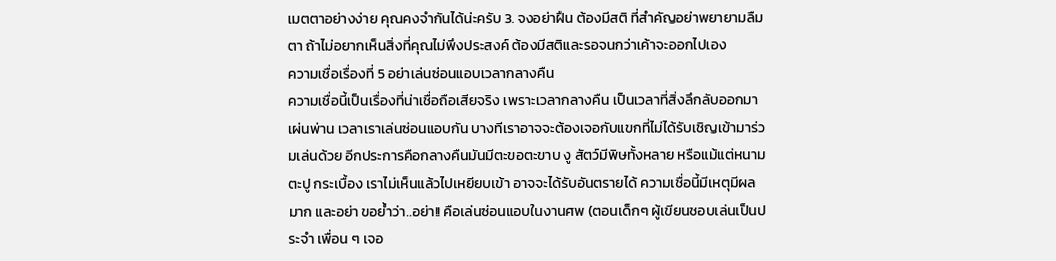เมตตาอย่างง่าย คุณคงจำกันได้น่ะครับ 3. จงอย่าฝืน ต้องมีสติ ที่สำคัญอย่าพยายามลืมตา ถ้าไม่อยากเห็นสิ่งที่คุณไม่พึงประสงค์ ต้องมีสติและรอจนกว่าเค้าจะออกไปเอง
ความเชื่อเรื่องที่ 5 อย่าเล่นซ่อนแอบเวลากลางคืน
ความเชื่อนี้เป็นเรื่องที่น่าเชื่อถือเสียจริง เพราะเวลากลางคืน เป็นเวลาที่สิ่งลึกลับออกมาเผ่นพ่าน เวลาเราเล่นซ่อนแอบกัน บางทีเราอาจจะต้องเจอกับแขกที่ไม่ได้รับเชิญเข้ามาร่วมเล่นด้วย อีกประการคือกลางคืนมันมีตะขอตะขาบ งู สัตว์มีพิษทั้งหลาย หรือแม้แต่หนาม ตะปู กระเบื้อง เราไม่เห็นแล้วไปเหยียบเข้า อาจจะได้รับอันตรายได้ ความเชื่อนี้มีเหตุมีผลมาก และอย่า ขอย้ำว่า..อย่า!! คือเล่นซ่อนแอบในงานศพ (ตอนเด็กๆ ผู้เขียนชอบเล่นเป็นประจำ เพื่อน ๆ เจอ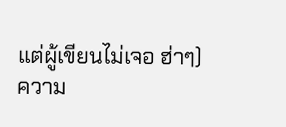แต่ผู้เขียนไม่เจอ ฮ่าๆ)
ความ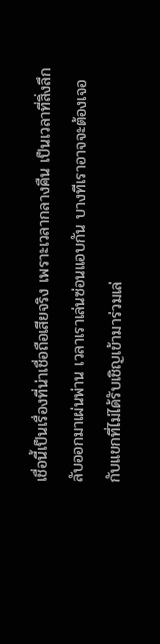เชื่อนี้เป็นเรื่องที่น่าเชื่อถือเสียจริง เพราะเวลากลางคืน เป็นเวลาที่สิ่งลึกลับออกมาเผ่นพ่าน เวลาเราเล่นซ่อนแอบกัน บางทีเราอาจจะต้องเจอกับแขกที่ไม่ได้รับเชิญเข้ามาร่วมเล่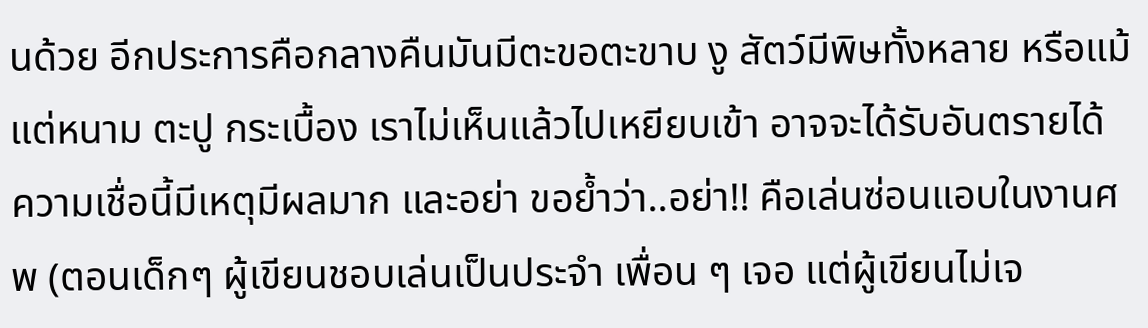นด้วย อีกประการคือกลางคืนมันมีตะขอตะขาบ งู สัตว์มีพิษทั้งหลาย หรือแม้แต่หนาม ตะปู กระเบื้อง เราไม่เห็นแล้วไปเหยียบเข้า อาจจะได้รับอันตรายได้ ความเชื่อนี้มีเหตุมีผลมาก และอย่า ขอย้ำว่า..อย่า!! คือเล่นซ่อนแอบในงานศพ (ตอนเด็กๆ ผู้เขียนชอบเล่นเป็นประจำ เพื่อน ๆ เจอ แต่ผู้เขียนไม่เจ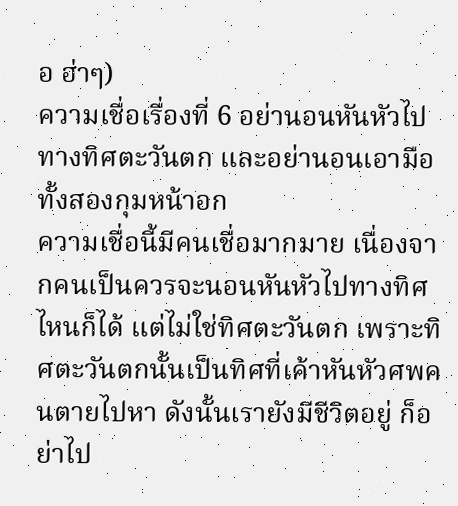อ ฮ่าๆ)
ความเชื่อเรื่องที่ 6 อย่านอนหันหัวไปทางทิศตะวันตก และอย่านอนเอามือทั้งสองกุมหน้าอก
ความเชื่อนี้มีคนเชื่อมากมาย เนื่องจากคนเป็นควรจะนอนหันหัวไปทางทิศไหนก็ได้ แต่ไม่ใช่ทิศตะวันตก เพราะทิศตะวันตกนั้นเป็นทิศที่เค้าหันหัวศพคนตายไปหา ดังนั้นเรายังมีชีวิตอยู่ ก็อย่าไป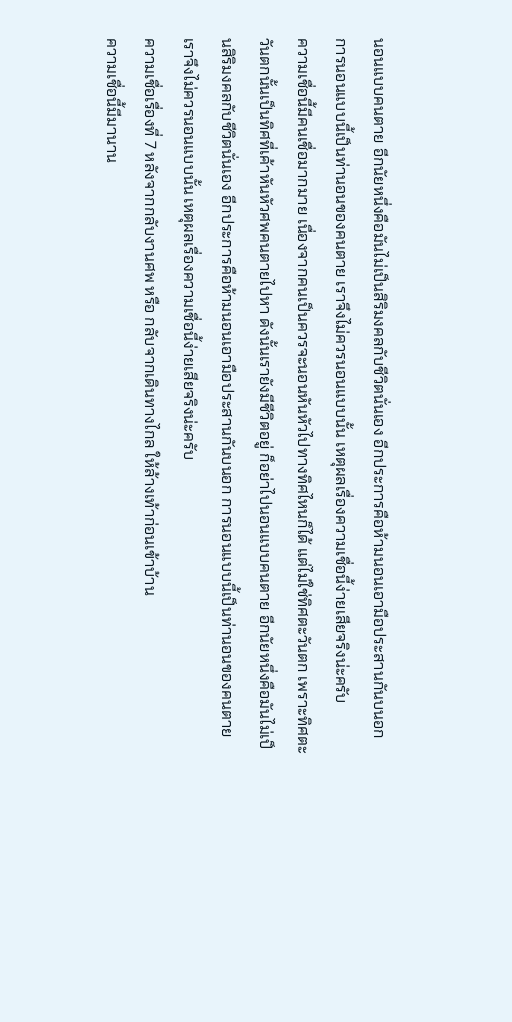นอนแบบคนตาย อีกนัยหนึ่งคือมันไม่เป็นสิริมงคลกับชีวิตนั่นเอง อีกประการคือห้ามนอนเอามือประสานกันบนอก การนอนแบบนี้เป็นท่านอนของคนตาย เราจึงไม่ควรนอนแบบนั้น เหตุผลเรื่องความเชื่อนี้ง่ายเสียจริงน่ะครับ
ความเชื่อนี้มีคนเชื่อมากมาย เนื่องจากคนเป็นควรจะนอนหันหัวไปทางทิศไหนก็ได้ แต่ไม่ใช่ทิศตะวันตก เพราะทิศตะวันตกนั้นเป็นทิศที่เค้าหันหัวศพคนตายไปหา ดังนั้นเรายังมีชีวิตอยู่ ก็อย่าไปนอนแบบคนตาย อีกนัยหนึ่งคือมันไม่เป็นสิริมงคลกับชีวิตนั่นเอง อีกประการคือห้ามนอนเอามือประสานกันบนอก การนอนแบบนี้เป็นท่านอนของคนตาย เราจึงไม่ควรนอนแบบนั้น เหตุผลเรื่องความเชื่อนี้ง่ายเสียจริงน่ะครับ
ความเชื่อเรื่องที่ 7 หลังจากกลับงานศพ หรือ กลับจากเดินทางไกล ให้ล้างเท้าก่อนเข้าบ้าน
ความเชื่อนี้มีมานาน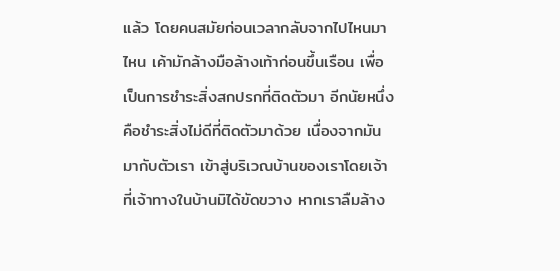แล้ว โดยคนสมัยก่อนเวลากลับจากไปไหนมาไหน เค้ามักล้างมือล้างเท้าก่อนขึ้นเรือน เพื่อเป็นการชำระสิ่งสกปรกที่ติดตัวมา อีกนัยหนึ่งคือชำระสิ่งไม่ดีที่ติดตัวมาด้วย เนื่องจากมันมากับตัวเรา เข้าสู่บริเวณบ้านของเราโดยเจ้าที่เจ้าทางในบ้านมิได้ขัดขวาง หากเราลืมล้าง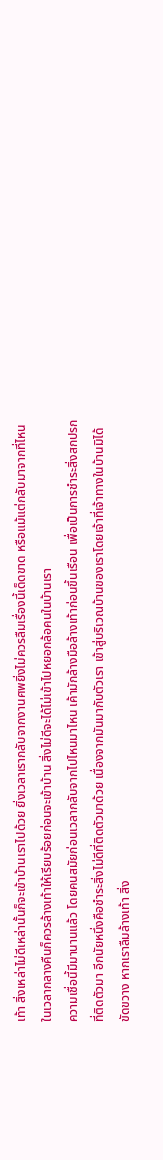เท้า สิ่งเหล่าไม่ดีเหล่านั้นก็จะเข้าบ้านเราไปด้วย ยิ่งเวลาเรากลับจากงานศพยิ่งไม่ควรลืมเรื่องนี้เด็ดขาด หรือแม้แต่กลับมาจากที่ไหนในเวลากลางคืนก็ควรล้างเท้าให้เรียบร้อยก่อนจะเข้าบ้าน สิ่งไม่ดีจะได้ไม่เข้าไปหยอกล้อคนในบ้านเรา
ความเชื่อนี้มีมานานแล้ว โดยคนสมัยก่อนเวลากลับจากไปไหนมาไหน เค้ามักล้างมือล้างเท้าก่อนขึ้นเรือน เพื่อเป็นการชำระสิ่งสกปรกที่ติดตัวมา อีกนัยหนึ่งคือชำระสิ่งไม่ดีที่ติดตัวมาด้วย เนื่องจากมันมากับตัวเรา เข้าสู่บริเวณบ้านของเราโดยเจ้าที่เจ้าทางในบ้านมิได้ขัดขวาง หากเราลืมล้างเท้า สิ่ง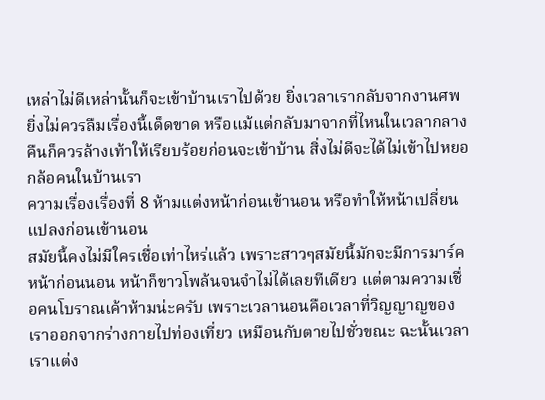เหล่าไม่ดีเหล่านั้นก็จะเข้าบ้านเราไปด้วย ยิ่งเวลาเรากลับจากงานศพยิ่งไม่ควรลืมเรื่องนี้เด็ดขาด หรือแม้แต่กลับมาจากที่ไหนในเวลากลางคืนก็ควรล้างเท้าให้เรียบร้อยก่อนจะเข้าบ้าน สิ่งไม่ดีจะได้ไม่เข้าไปหยอกล้อคนในบ้านเรา
ความเรื่องเรื่องที่ 8 ห้ามแต่งหน้าก่อนเข้านอน หรือทำให้หน้าเปลี่ยนแปลงก่อนเข้านอน
สมัยนี้คงไม่มีใครเชื่อเท่าไหร่แล้ว เพราะสาวๆสมัยนี้มักจะมีการมาร์คหน้าก่อนนอน หน้าก็ขาวโพล้นจนจำไม่ได้เลยทีเดียว แต่ตามความเชื่อคนโบราณเค้าห้ามน่ะครับ เพราะเวลานอนคือเวลาที่วิญญาญของเราออกจากร่างกายไปท่องเที่ยว เหมือนกับตายไปชั่วขณะ ฉะนั้นเวลาเราแต่ง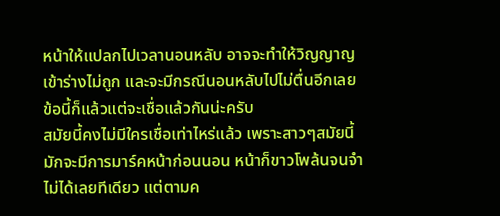หน้าให้แปลกไปเวลานอนหลับ อาจจะทำให้วิญญาญเข้าร่างไม่ถูก และจะมีกรณีนอนหลับไปไม่ตื่นอีกเลย ข้อนี้ก็แล้วแต่จะเชื่อแล้วกันน่ะครับ
สมัยนี้คงไม่มีใครเชื่อเท่าไหร่แล้ว เพราะสาวๆสมัยนี้มักจะมีการมาร์คหน้าก่อนนอน หน้าก็ขาวโพล้นจนจำไม่ได้เลยทีเดียว แต่ตามค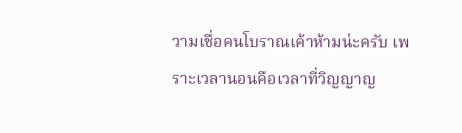วามเชื่อคนโบราณเค้าห้ามน่ะครับ เพราะเวลานอนคือเวลาที่วิญญาญ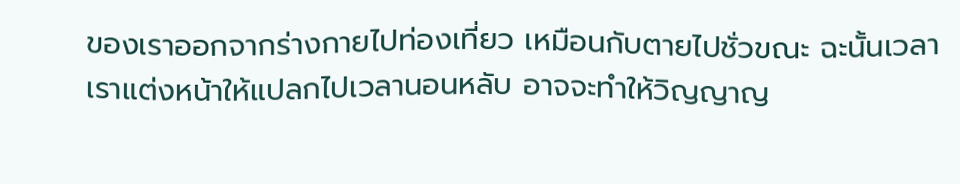ของเราออกจากร่างกายไปท่องเที่ยว เหมือนกับตายไปชั่วขณะ ฉะนั้นเวลาเราแต่งหน้าให้แปลกไปเวลานอนหลับ อาจจะทำให้วิญญาญ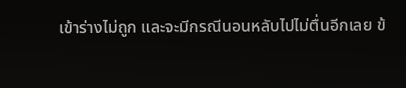เข้าร่างไม่ถูก และจะมีกรณีนอนหลับไปไม่ตื่นอีกเลย ข้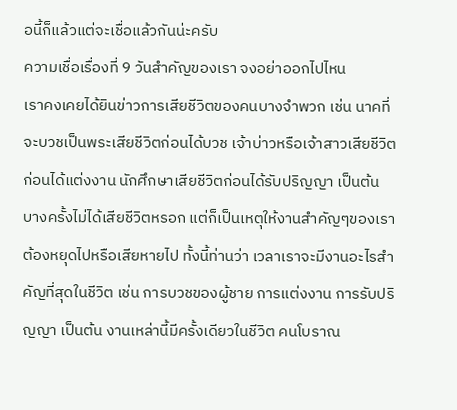อนี้ก็แล้วแต่จะเชื่อแล้วกันน่ะครับ
ความเชื่อเรื่องที่ 9 วันสำคัญของเรา จงอย่าออกไปไหน
เราคงเคยได้ยินข่าวการเสียชีวิตของคนบางจำพวก เช่น นาคที่จะบวชเป็นพระเสียชีวิตก่อนได้บวช เจ้าบ่าวหรือเจ้าสาวเสียชีวิตก่อนได้แต่งงาน นักศึกษาเสียชีวิตก่อนได้รับปริญญา เป็นต้น บางครั้งไม่ได้เสียชีวิตหรอก แต่ก็เป็นเหตุให้งานสำคัญๆของเราต้องหยุดไปหรือเสียหายไป ทั้งนี้ท่านว่า เวลาเราจะมีงานอะไรสำคัญที่สุดในชีวิต เช่น การบวชของผู้ชาย การแต่งงาน การรับปริญญา เป็นต้น งานเหล่านี้มีครั้งเดียวในชีวิต คนโบราณ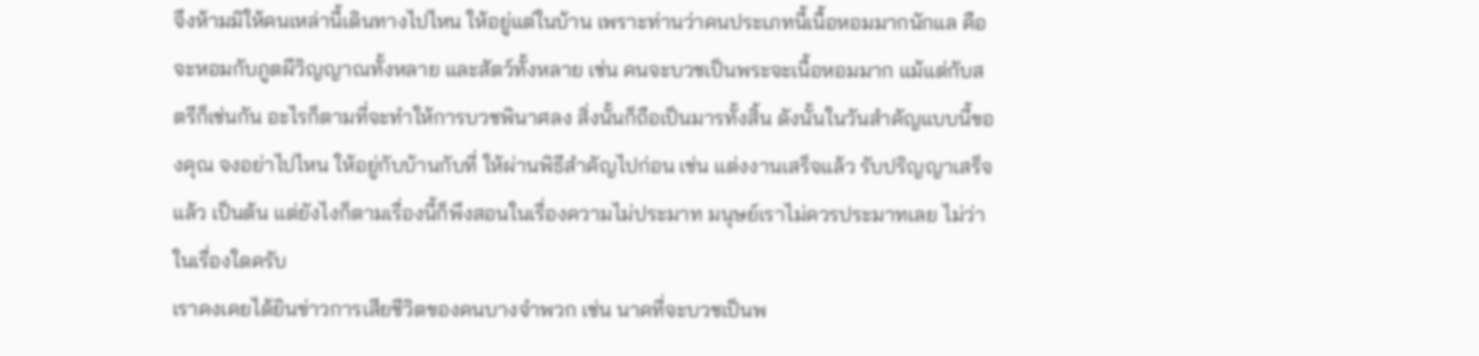จึงห้ามมิให้คนเหล่านี้เดินทางไปไหน ให้อยู่แต่ในบ้าน เพราะท่านว่าคนประเภทนี้เนื้อหอมมากนักแล คือจะหอมกับภูตผีวิญญาณทั้งหลาย และสัตว์ทั้งหลาย เช่น คนจะบวชเป็นพระจะเนื้อหอมมาก แม้แต่กับสตรีก็เช่นกัน อะไรก็ตามที่จะทำให้การบวชพินาศลง สิ่งนั้นก็ถือเป็นมารทั้งสิ้น ดังนั้นในวันสำคัญแบบนี้ของคุณ จงอย่าไปไหน ให้อยู่กับบ้านกับที่ ให้ผ่านพิธีสำคัญไปก่อน เช่น แต่งงานเสร็จแล้ว รับปริญญาเสร็จแล้ว เป็นต้น แต่ยังไงก็ตามเรื่องนี้ก็พึงสอนในเรื่องความไม่ประมาท มนุษย์เราไม่ควรประมาทเลย ไม่ว่าในเรื่องใดครับ
เราคงเคยได้ยินข่าวการเสียชีวิตของคนบางจำพวก เช่น นาคที่จะบวชเป็นพ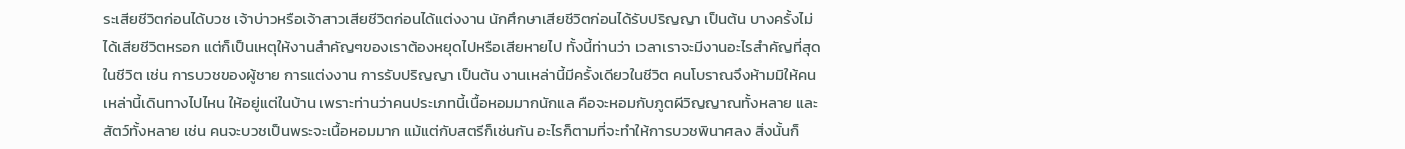ระเสียชีวิตก่อนได้บวช เจ้าบ่าวหรือเจ้าสาวเสียชีวิตก่อนได้แต่งงาน นักศึกษาเสียชีวิตก่อนได้รับปริญญา เป็นต้น บางครั้งไม่ได้เสียชีวิตหรอก แต่ก็เป็นเหตุให้งานสำคัญๆของเราต้องหยุดไปหรือเสียหายไป ทั้งนี้ท่านว่า เวลาเราจะมีงานอะไรสำคัญที่สุดในชีวิต เช่น การบวชของผู้ชาย การแต่งงาน การรับปริญญา เป็นต้น งานเหล่านี้มีครั้งเดียวในชีวิต คนโบราณจึงห้ามมิให้คนเหล่านี้เดินทางไปไหน ให้อยู่แต่ในบ้าน เพราะท่านว่าคนประเภทนี้เนื้อหอมมากนักแล คือจะหอมกับภูตผีวิญญาณทั้งหลาย และสัตว์ทั้งหลาย เช่น คนจะบวชเป็นพระจะเนื้อหอมมาก แม้แต่กับสตรีก็เช่นกัน อะไรก็ตามที่จะทำให้การบวชพินาศลง สิ่งนั้นก็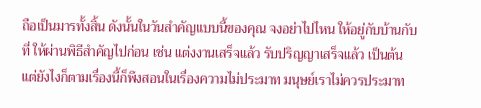ถือเป็นมารทั้งสิ้น ดังนั้นในวันสำคัญแบบนี้ของคุณ จงอย่าไปไหน ให้อยู่กับบ้านกับที่ ให้ผ่านพิธีสำคัญไปก่อน เช่น แต่งงานเสร็จแล้ว รับปริญญาเสร็จแล้ว เป็นต้น แต่ยังไงก็ตามเรื่องนี้ก็พึงสอนในเรื่องความไม่ประมาท มนุษย์เราไม่ควรประมาท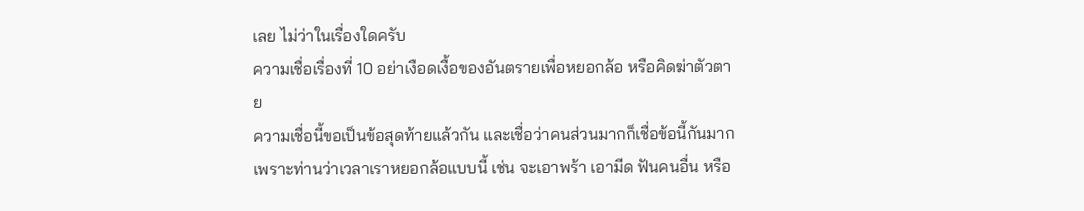เลย ไม่ว่าในเรื่องใดครับ
ความเชื่อเรื่องที่ 10 อย่าเงือดเงื้อของอันตรายเพื่อหยอกล้อ หรือคิดฆ่าตัวตาย
ความเชื่อนี้ขอเป็นข้อสุดท้ายแล้วกัน และเชื่อว่าคนส่วนมากก็เชื่อข้อนี้กันมาก เพราะท่านว่าเวลาเราหยอกล้อแบบนี้ เช่น จะเอาพร้า เอามีด ฟันคนอื่น หรือ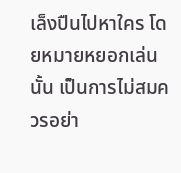เล็งปืนไปหาใคร โดยหมายหยอกเล่นนั้น เป็นการไม่สมควรอย่า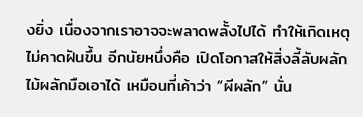งยิ่ง เนื่องจากเราอาจจะพลาดพลั้งไปได้ ทำให้เกิดเหตุไม่คาดฝันขึ้น อีกนัยหนึ่งคือ เปิดโอกาสให้สิ่งลี้ลับผลักไม้ผลักมือเอาได้ เหมือนที่เค้าว่า “ผีผลัก” นั่น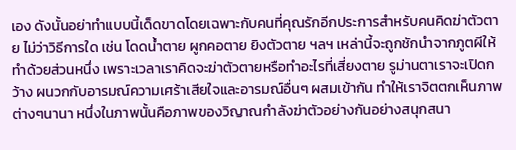เอง ดังนั้นอย่าทำแบบนี้เด็ดขาดโดยเฉพาะกับคนที่คุณรักอีกประการสำหรับคนคิดฆ่าตัวตาย ไม่ว่าวิธีการใด เช่น โดดน้ำตาย ผูกคอตาย ยิงตัวตาย ฯลฯ เหล่านี้จะถูกชักนำจากภูตผีให้ทำด้วยส่วนหนึ่ง เพราะเวลาเราคิดจะฆ่าตัวตายหรือทำอะไรที่เสี่ยงตาย รูม่านตาเราจะเปิดกว้าง ผนวกกับอารมณ์ความเศร้าเสียใจและอารมณ์อื่นๆ ผสมเข้ากัน ทำให้เราจิตตกเห็นภาพต่างๆนานา หนึ่งในภาพนั้นคือภาพของวิญาณกำลังฆ่าตัวอย่างกันอย่างสนุกสนา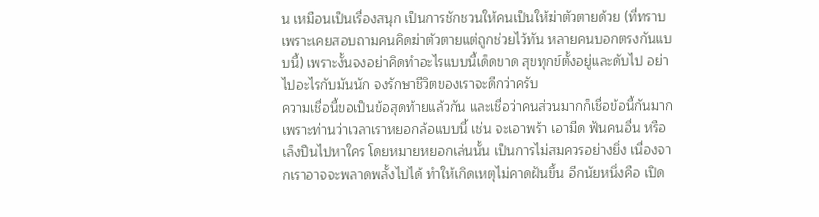น เหมือนเป็นเรื่องสนุก เป็นการชักชวนให้คนเป็นให้ฆ่าตัวตายด้วย (ที่ทราบเพราะเคยสอบถามคนคิดฆ่าตัวตายแต่ถูกช่วยไว้ทัน หลายคนบอกตรงกันแบบนี้) เพราะงั้นจงอย่าคิดทำอะไรแบบนี้เด็ดขาด สุขทุกข์ตั้งอยู่และดับไป อย่าไปอะไรกับมันนัก จงรักษาชีวิตของเราจะดีกว่าครับ
ความเชื่อนี้ขอเป็นข้อสุดท้ายแล้วกัน และเชื่อว่าคนส่วนมากก็เชื่อข้อนี้กันมาก เพราะท่านว่าเวลาเราหยอกล้อแบบนี้ เช่น จะเอาพร้า เอามีด ฟันคนอื่น หรือเล็งปืนไปหาใคร โดยหมายหยอกเล่นนั้น เป็นการไม่สมควรอย่างยิ่ง เนื่องจากเราอาจจะพลาดพลั้งไปได้ ทำให้เกิดเหตุไม่คาดฝันขึ้น อีกนัยหนึ่งคือ เปิด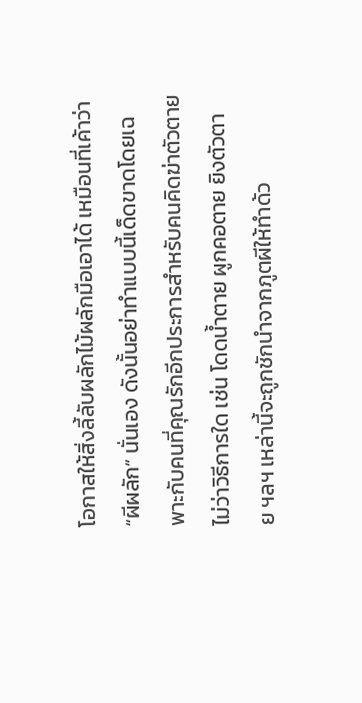โอกาสให้สิ่งลี้ลับผลักไม้ผลักมือเอาได้ เหมือนที่เค้าว่า “ผีผลัก” นั่นเอง ดังนั้นอย่าทำแบบนี้เด็ดขาดโดยเฉพาะกับคนที่คุณรักอีกประการสำหรับคนคิดฆ่าตัวตาย ไม่ว่าวิธีการใด เช่น โดดน้ำตาย ผูกคอตาย ยิงตัวตาย ฯลฯ เหล่านี้จะถูกชักนำจากภูตผีให้ทำด้ว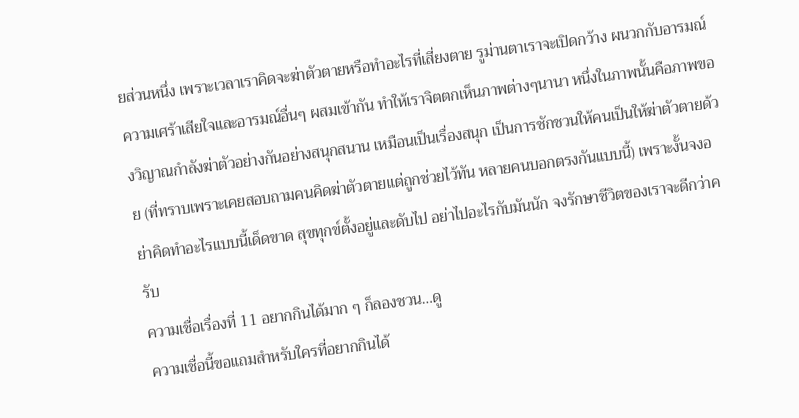ยส่วนหนึ่ง เพราะเวลาเราคิดจะฆ่าตัวตายหรือทำอะไรที่เสี่ยงตาย รูม่านตาเราจะเปิดกว้าง ผนวกกับอารมณ์ความเศร้าเสียใจและอารมณ์อื่นๆ ผสมเข้ากัน ทำให้เราจิตตกเห็นภาพต่างๆนานา หนึ่งในภาพนั้นคือภาพของวิญาณกำลังฆ่าตัวอย่างกันอย่างสนุกสนาน เหมือนเป็นเรื่องสนุก เป็นการชักชวนให้คนเป็นให้ฆ่าตัวตายด้วย (ที่ทราบเพราะเคยสอบถามคนคิดฆ่าตัวตายแต่ถูกช่วยไว้ทัน หลายคนบอกตรงกันแบบนี้) เพราะงั้นจงอย่าคิดทำอะไรแบบนี้เด็ดขาด สุขทุกข์ตั้งอยู่และดับไป อย่าไปอะไรกับมันนัก จงรักษาชีวิตของเราจะดีกว่าครับ
ความเชื่อเรื่องที่ 11 อยากกินได้มาก ๆ ก็ลองชวน…ดู
ความเชื่อนี้ขอแถมสำหรับใครที่อยากกินได้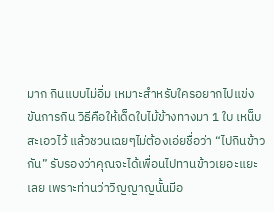มาก กินแบบไม่อิ่ม เหมาะสำหรับใครอยากไปแข่งขันการกิน วิธีคือให้เด็ดใบไม้ข้างทางมา 1 ใบ เหน็บสะเอวไว้ แล้วชวนเฉยๆไม่ต้องเอ่ยชื่อว่า “ไปกินข้าวกัน” รับรองว่าคุณจะได้เพื่อนไปทานข้าวเยอะแยะเลย เพราะท่านว่าวิญญาญนั้นมีอ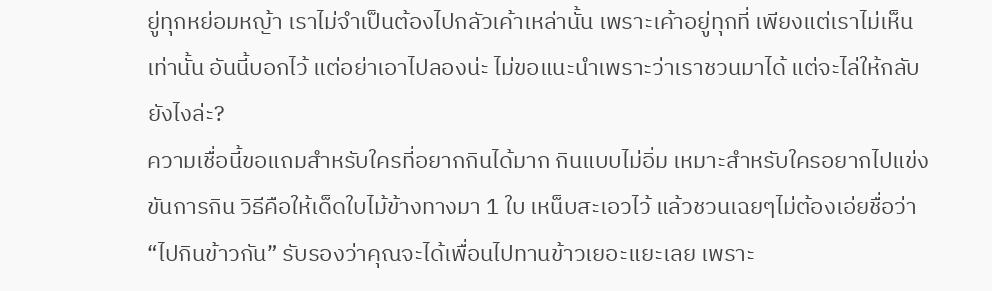ยู่ทุกหย่อมหญ้า เราไม่จำเป็นต้องไปกลัวเค้าเหล่านั้น เพราะเค้าอยู่ทุกที่ เพียงแต่เราไม่เห็นเท่านั้น อันนี้บอกไว้ แต่อย่าเอาไปลองน่ะ ไม่ขอแนะนำเพราะว่าเราชวนมาได้ แต่จะไล่ให้กลับยังไงล่ะ?
ความเชื่อนี้ขอแถมสำหรับใครที่อยากกินได้มาก กินแบบไม่อิ่ม เหมาะสำหรับใครอยากไปแข่งขันการกิน วิธีคือให้เด็ดใบไม้ข้างทางมา 1 ใบ เหน็บสะเอวไว้ แล้วชวนเฉยๆไม่ต้องเอ่ยชื่อว่า “ไปกินข้าวกัน” รับรองว่าคุณจะได้เพื่อนไปทานข้าวเยอะแยะเลย เพราะ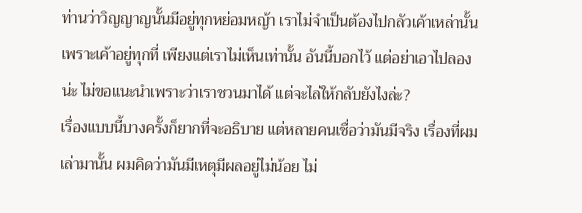ท่านว่าวิญญาญนั้นมีอยู่ทุกหย่อมหญ้า เราไม่จำเป็นต้องไปกลัวเค้าเหล่านั้น เพราะเค้าอยู่ทุกที่ เพียงแต่เราไม่เห็นเท่านั้น อันนี้บอกไว้ แต่อย่าเอาไปลองน่ะ ไม่ขอแนะนำเพราะว่าเราชวนมาได้ แต่จะไล่ให้กลับยังไงล่ะ?
เรื่องแบบนี้บางครั้งก็ยากที่จะอธิบาย แต่หลายคนเชื่อว่ามันมีจริง เรื่องที่ผมเล่ามานั้น ผมคิดว่ามันมีเหตุมีผลอยู่ไม่น้อย ไม่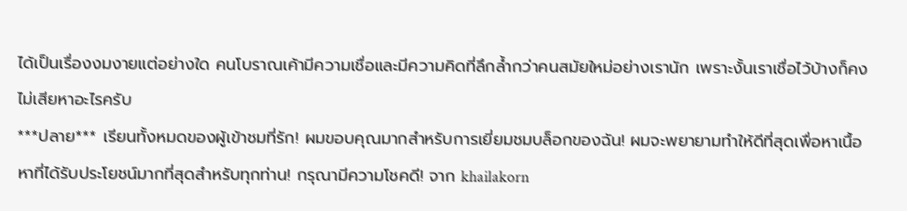ได้เป็นเรื่องงมงายแต่อย่างใด คนโบราณเค้ามีความเชื่อและมีความคิดที่ลึกล้ำกว่าคนสมัยใหม่อย่างเรานัก เพราะงั้นเราเชื่อไว้บ้างก็คงไม่เสียหาอะไรครับ
***ปลาย*** เรียนทั้งหมดของผู้เข้าชมที่รัก! ผมขอบคุณมากสำหรับการเยี่ยมชมบล็อกของฉัน! ผมจะพยายามทำให้ดีที่สุดเพื่อหาเนื้อหาที่ได้รับประโยชน์มากที่สุดสำหรับทุกท่าน! กรุณามีความโชคดี! จาก khailakorn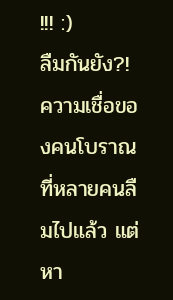!!! :)
ลืมกันยัง?! ความเชื่อของคนโบราณ ที่หลายคนลืมไปแล้ว แต่หา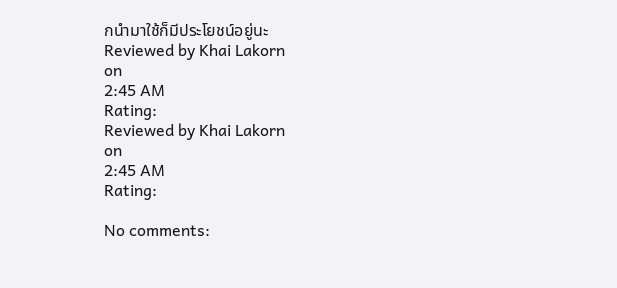กนำมาใช้ก็มีประโยชน์อยู่นะ
Reviewed by Khai Lakorn
on
2:45 AM
Rating:
Reviewed by Khai Lakorn
on
2:45 AM
Rating:

No comments: